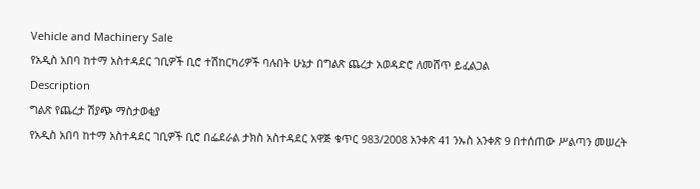Vehicle and Machinery Sale
የአዲስ አበባ ከተማ አስተዳደር ገቢዎች ቢሮ ተሽከርካሪዎች ባሉበት ሁኔታ በግልጽ ጨረታ አወዳድሮ ለመሸጥ ይፈልጋል
Description
ግልጽ የጨረታ ሽያጭ ማስታወቂያ
የአዲስ አበባ ከተማ አስተዳደር ገቢዎች ቢሮ በፌደራል ታክስ አስተዳደር አዋጅ ቁጥር 983/2008 አንቀጽ 41 ንኡስ አንቀጽ 9 በተሰጠው ሥልጣን መሠረት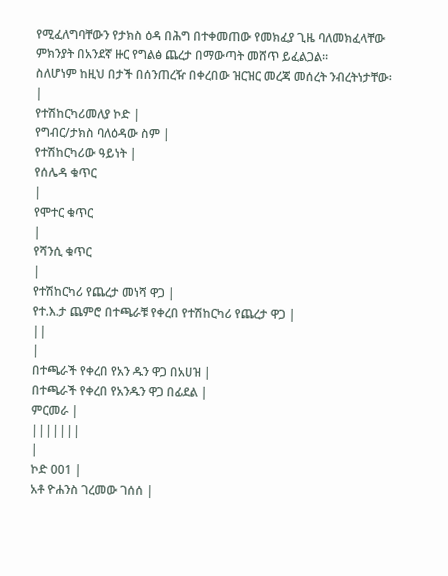የሚፈለግባቸውን የታክስ ዕዳ በሕግ በተቀመጠው የመክፈያ ጊዜ ባለመክፈላቸው ምክንያት በአንደኛ ዙር የግልፅ ጨረታ በማውጣት መሸጥ ይፈልጋል።
ስለሆነም ከዚህ በታች በሰንጠረዥ በቀረበው ዝርዝር መረጃ መሰረት ንብረትነታቸው፡
|
የተሽከርካሪመለያ ኮድ |
የግብር/ታክስ ባለዕዳው ስም |
የተሽከርካሪው ዓይነት |
የሰሌዳ ቁጥር
|
የሞተር ቁጥር
|
የሻንሲ ቁጥር
|
የተሽከርካሪ የጨረታ መነሻ ዋጋ |
የተ.እ.ታ ጨምሮ በተጫራቹ የቀረበ የተሽከርካሪ የጨረታ ዋጋ |
||
|
በተጫራች የቀረበ የአን ዱን ዋጋ በአሀዝ |
በተጫራች የቀረበ የአንዱን ዋጋ በፊደል |
ምርመራ |
|||||||
|
ኮድ 001 |
አቶ ዮሐንስ ገረመው ገሰሰ |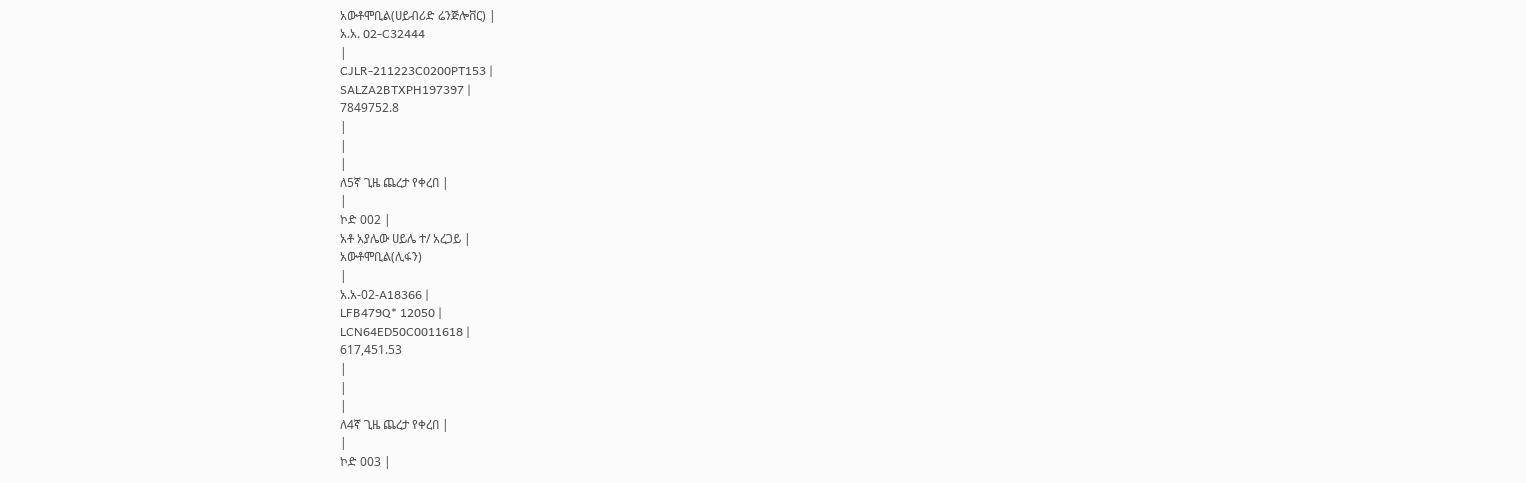አውቶሞቢል(ሀይብሪድ ሬንጅሎቨር) |
አ.አ. 02-C32444
|
CJLR-211223C0200PT153 |
SALZA2BTXPH197397 |
7849752.8
|
|
|
ለ5ኛ ጊዜ ጨረታ የቀረበ |
|
ኮድ 002 |
አቶ አያሌው ሀይሌ ተ/ አረጋይ |
አውቶሞቢል(ሊፋን)
|
አ.አ-02-A18366 |
LFB479Q* 12050 |
LCN64ED50C0011618 |
617,451.53
|
|
|
ለ4ኛ ጊዜ ጨረታ የቀረበ |
|
ኮድ 003 |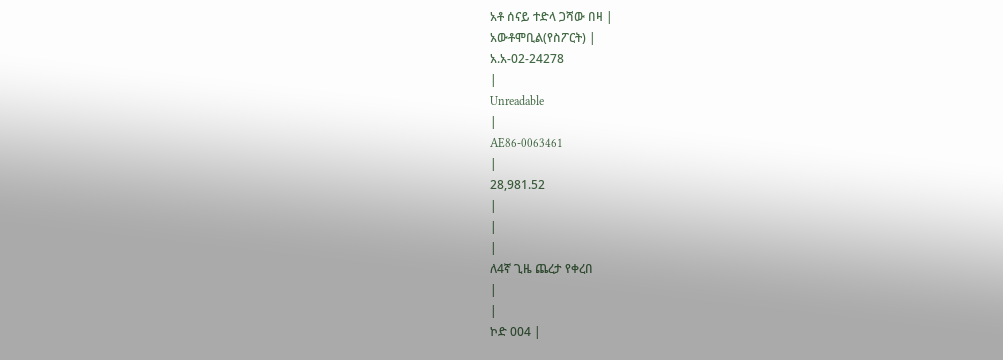አቶ ሰናይ ተድላ ጋሻው በዛ |
አውቶሞቢል(የስፖርት) |
አ.አ-02-24278
|
Unreadable
|
AE86-0063461
|
28,981.52
|
|
|
ለ4ኛ ጊዜ ጨረታ የቀረበ
|
|
ኮድ 004 |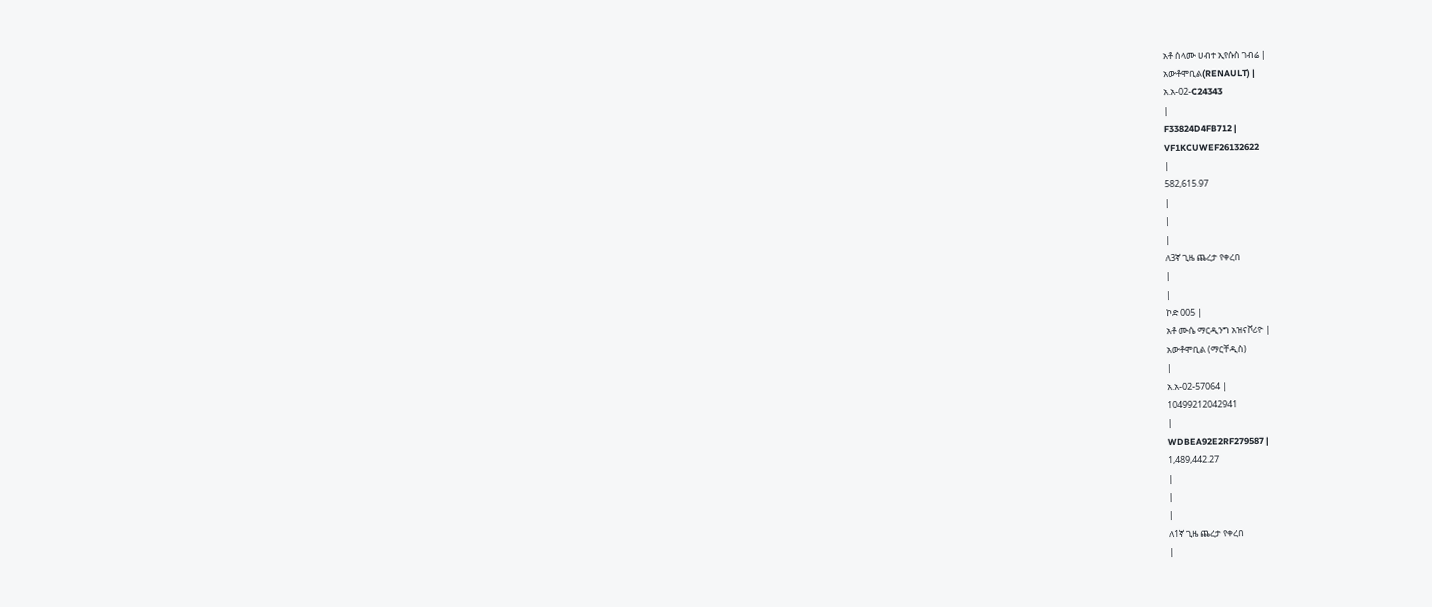አቶ ሰላሙ ሀብተ ኢየሱስ ገብሬ |
አውቶሞቢል(RENAULT) |
አ.አ-02-C24343
|
F33824D4FB712 |
VF1KCUWEF26132622
|
582,615.97
|
|
|
ለ3ኛ ጊዜ ጨረታ የቀረበ
|
|
ኮድ 005 |
አቶ ሙሴ ማርዲንግ አዝናቮሪዮ |
አውቶሞቢል (ማርቸዲስ)
|
አ.አ-02-57064 |
10499212042941
|
WDBEA92E2RF279587 |
1,489,442.27
|
|
|
ለ1ኛ ጊዜ ጨረታ የቀረበ
|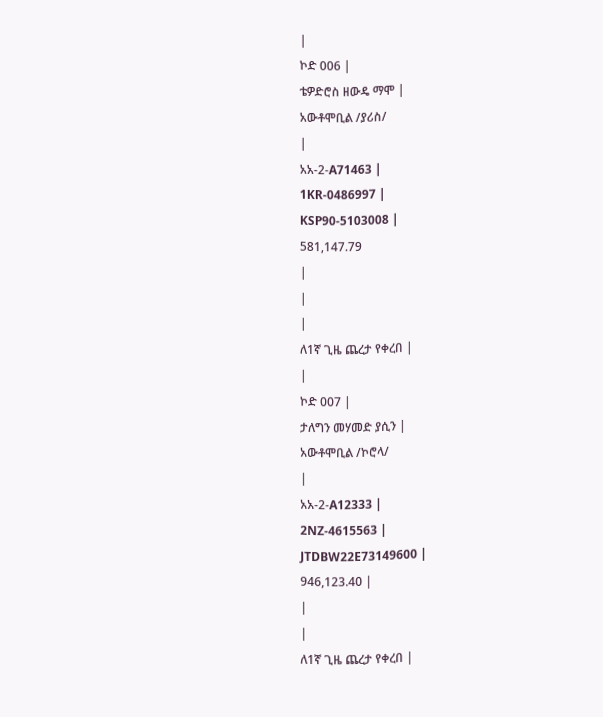|
ኮድ 006 |
ቴዎድሮስ ዘውዴ ማሞ |
አውቶሞቢል /ያሪስ/
|
አአ-2-A71463 |
1KR-0486997 |
KSP90-5103008 |
581,147.79
|
|
|
ለ1ኛ ጊዜ ጨረታ የቀረበ |
|
ኮድ 007 |
ታለግን መሃመድ ያሲን |
አውቶሞቢል /ኮሮላ/
|
አአ-2-A12333 |
2NZ-4615563 |
JTDBW22E73149600 |
946,123.40 |
|
|
ለ1ኛ ጊዜ ጨረታ የቀረበ |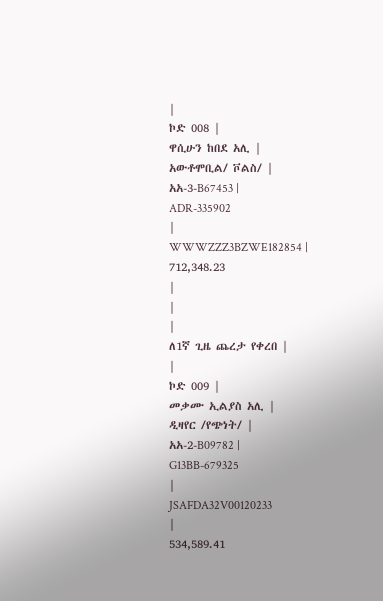|
ኮድ 008 |
ዋሲሁን ከበደ አሊ |
አውቶሞቢል/ ቮልስ/ |
አአ-3-B67453 |
ADR-335902
|
WWWZZZ3BZWE182854 |
712,348.23
|
|
|
ለ1ኛ ጊዜ ጨረታ የቀረበ |
|
ኮድ 009 |
መቃሙ ኢልያስ አሊ |
ዲዛየር /የጭነት/ |
አአ-2-B09782 |
G13BB-679325
|
JSAFDA32V00120233
|
534,589.41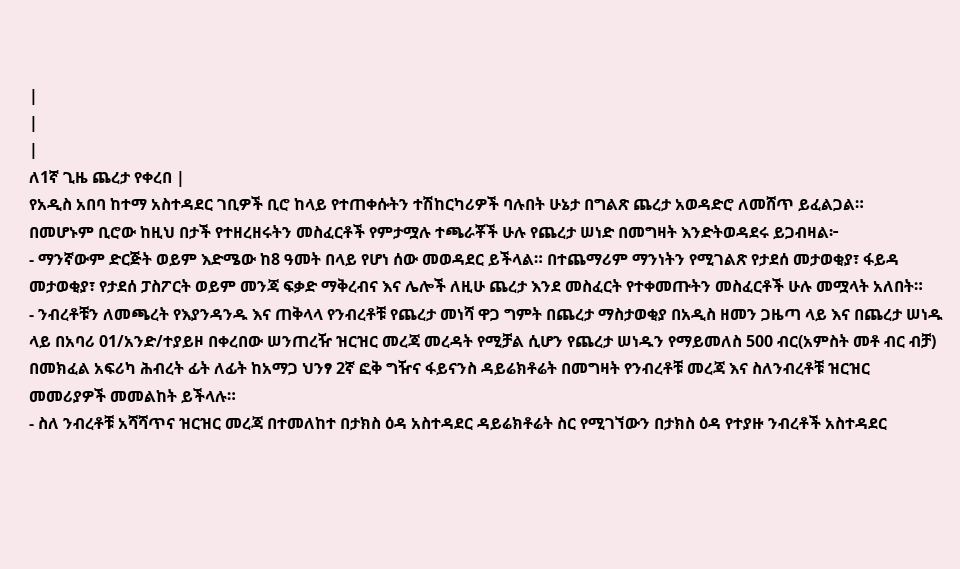|
|
|
ለ1ኛ ጊዜ ጨረታ የቀረበ |
የአዲስ አበባ ከተማ አስተዳደር ገቢዎች ቢሮ ከላይ የተጠቀሱትን ተሽከርካሪዎች ባሉበት ሁኔታ በግልጽ ጨረታ አወዳድሮ ለመሸጥ ይፈልጋል።
በመሆኑም ቢሮው ከዚህ በታች የተዘረዘሩትን መስፈርቶች የምታሟሉ ተጫራቾች ሁሉ የጨረታ ሠነድ በመግዛት እንድትወዳደሩ ይጋብዛል፦
- ማንኛውም ድርጅት ወይም እድሜው ከ8 ዓመት በላይ የሆነ ሰው መወዳደር ይችላል። በተጨማሪም ማንነትን የሚገልጽ የታደሰ መታወቂያ፣ ፋይዳ መታወቂያ፣ የታደሰ ፓስፖርት ወይም መንጃ ፍቃድ ማቅረብና እና ሌሎች ለዚሁ ጨረታ እንደ መስፈርት የተቀመጡትን መስፈርቶች ሁሉ መሟላት አለበት።
- ንብረቶቹን ለመጫረት የእያንዳንዱ እና ጠቅላላ የንብረቶቹ የጨረታ መነሻ ዋጋ ግምት በጨረታ ማስታወቂያ በአዲስ ዘመን ጋዜጣ ላይ እና በጨረታ ሠነዱ ላይ በአባሪ 01/አንድ/ተያይዞ በቀረበው ሠንጠረዥ ዝርዝር መረጃ መረዳት የሚቻል ሲሆን የጨረታ ሠነዱን የማይመለስ 500 ብር(አምስት መቶ ብር ብቻ) በመክፈል አፍሪካ ሕብረት ፊት ለፊት ከአማጋ ህንፃ 2ኛ ፎቅ ግዥና ፋይናንስ ዳይሬክቶሬት በመግዛት የንብረቶቹ መረጃ እና ስለንብረቶቹ ዝርዝር መመሪያዎች መመልከት ይችላሉ።
- ስለ ንብረቶቹ አሻሻጥና ዝርዝር መረጃ በተመለከተ በታክስ ዕዳ አስተዳደር ዳይሬክቶሬት ስር የሚገኘውን በታክስ ዕዳ የተያዙ ንብረቶች አስተዳደር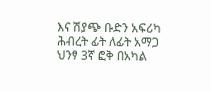እና ሽያጭ ቡድን አፍሪካ ሕብረት ፊት ለፊት አማጋ ህንፃ 3ኛ ፎቅ በአካል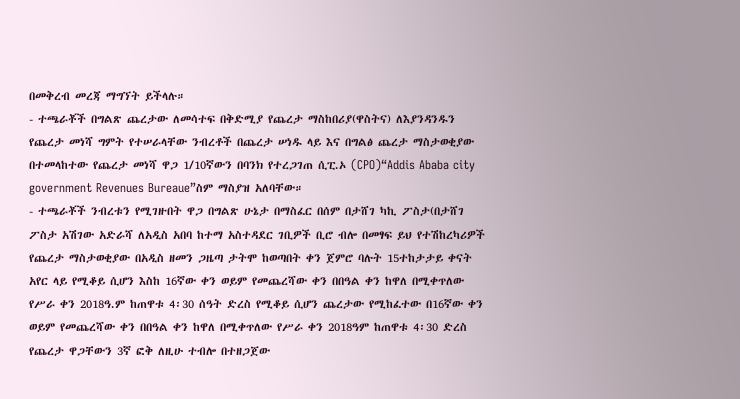በመቅረብ መረጃ ማግኘት ይችላሉ።
- ተጫራቾች በግልጽ ጨረታው ለመሳተፍ በቅድሚያ የጨረታ ማስከበሪያ(ዋስትና) ለእያንዳንዱን የጨረታ መነሻ ግምት የተሠራላቸው ንብረቶች በጨረታ ሠነዱ ላይ እና በግልፅ ጨረታ ማስታወቂያው በተመላከተው የጨረታ መነሻ ዋጋ 1/10ኛውን በባንክ የተረጋገጠ ሲፒ.ኦ (CPO)“Addis Ababa city government Revenues Bureaue”ስም ማስያዝ አለባቸው።
- ተጫራቾች ንብረቱን የሚገዙበት ዋጋ በግልጽ ሁኔታ በማስፈር በሰም በታሸገ ካኪ ፖስታ(በታሸገ ፖስታ አሽገው አድራሻ ለአዲስ አበባ ከተማ አስተዳደር ገቢዎች ቢሮ ብሎ በመፃፍ ይህ የተሽከረካሪዎች የጨረታ ማስታወቂያው በአዲስ ዘመን ጋዜጣ ታትሞ ከወጣበት ቀን ጀምሮ ባሉት 15ተከታታይ ቀናት አየር ላይ የሚቆይ ሲሆን እስከ 16ኛው ቀን ወይም የመጨረሻው ቀን በበዓል ቀን ከዋለ በሚቀጥለው የሥራ ቀን 2018ዓ.ም ከጠዋቱ 4፡30 ሰዓት ድረስ የሚቆይ ሲሆን ጨረታው የሚከፈተው በ16ኛው ቀን ወይም የመጨረሻው ቀን በበዓል ቀን ከዋለ በሚቀጥለው የሥራ ቀን 2018ዓም ከጠዋቱ 4፡30 ድረስ የጨረታ ዋጋቸውን 3ኛ ፎቅ ለዚሁ ተብሎ በተዘጋጀው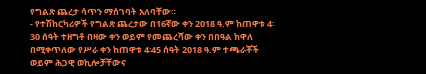የግልጽ ጨረታ ሳጥን ማሰገባት አለባቸው።
- የተሽከርካሪዎች የግልጽ ጨረታው በ16ኛው ቀን 2018 ዓ.ም ከጠዋቱ 4፡30 ሰዓት ተዘግቶ በዛው ቀን ወይም የመጨረሻው ቀን በበዓል ከዋለ በሚቀጥለው የሥራ ቀን ከጠዋቱ 4፡45 ሰዓት 2018 ዓ.ም ተጫራቾች ወይም ሕጋዊ ወኪሎቻቸውና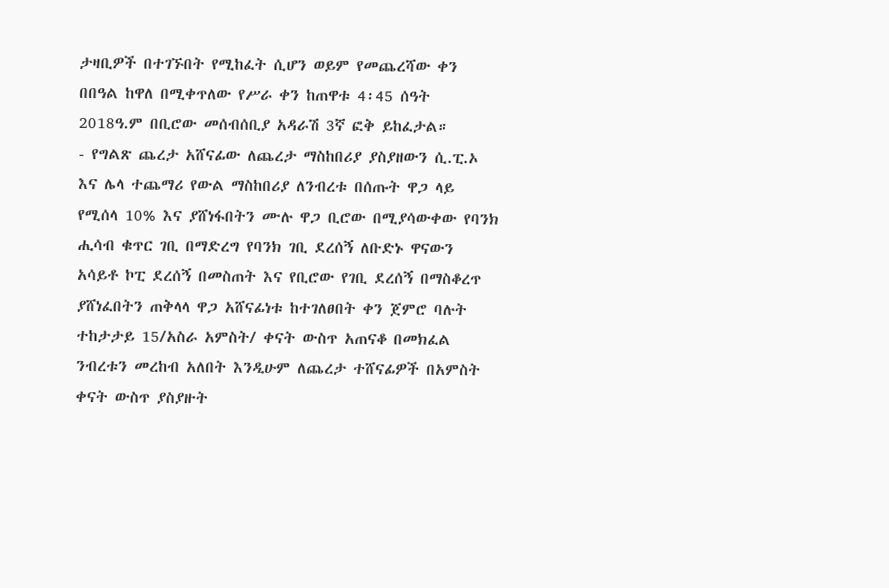ታዛቢዎች በተገኙበት የሚከፈት ሲሆን ወይም የመጨረሻው ቀን በበዓል ከዋለ በሚቀጥለው የሥራ ቀን ከጠዋቱ 4፡45 ሰዓት 2018ዓ.ም በቢሮው መሰብሰቢያ አዳራሽ 3ኛ ፎቅ ይከፈታል።
- የግልጽ ጨረታ አሸናፊው ለጨረታ ማስከበሪያ ያስያዘውን ሲ.ፒ.ኦ እና ሌላ ተጨማሪ የውል ማስከበሪያ ለንብረቱ በሰጡት ዋጋ ላይ የሚሰላ 10% እና ያሸነፋበትን ሙሉ ዋጋ ቢሮው በሚያሳውቀው የባንክ ሒሳብ ቁጥር ገቢ በማድረግ የባንክ ገቢ ደረሰኝ ለቡድኑ ዋናውን አሳይቶ ኮፒ ደረሰኝ በመስጠት እና የቢሮው የገቢ ደረሰኝ በማስቆረጥ ያሸነፈበትን ጠቅላላ ዋጋ አሸናፊነቱ ከተገለፀበት ቀን ጀምሮ ባሉት ተከታታይ 15/አስራ አምስት/ ቀናት ውስጥ አጠናቆ በመክፈል ንብረቱን መረከብ አለበት እንዲሁም ለጨረታ ተሸናፊዎች በአምስት ቀናት ውስጥ ያስያዙት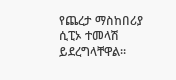የጨረታ ማስከበሪያ ሲፒኦ ተመላሽ ይደረግላቸዋል።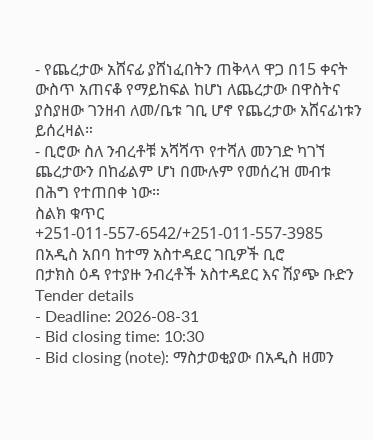- የጨረታው አሸናፊ ያሸነፈበትን ጠቅላላ ዋጋ በ15 ቀናት ውስጥ አጠናቆ የማይከፍል ከሆነ ለጨረታው በዋስትና ያስያዘው ገንዘብ ለመ/ቤቱ ገቢ ሆኖ የጨረታው አሸናፊነቱን ይሰረዛል።
- ቢሮው ስለ ንብረቶቹ አሻሻጥ የተሻለ መንገድ ካገኘ ጨረታውን በከፊልም ሆነ በሙሉም የመሰረዝ መብቱ በሕግ የተጠበቀ ነው።
ስልክ ቁጥር +251-011-557-6542/+251-011-557-3985
በአዲስ አበባ ከተማ አስተዳደር ገቢዎች ቢሮ
በታክስ ዕዳ የተያዙ ንብረቶች አስተዳደር እና ሽያጭ ቡድን
Tender details
- Deadline: 2026-08-31
- Bid closing time: 10:30
- Bid closing (note): ማስታወቂያው በአዲስ ዘመን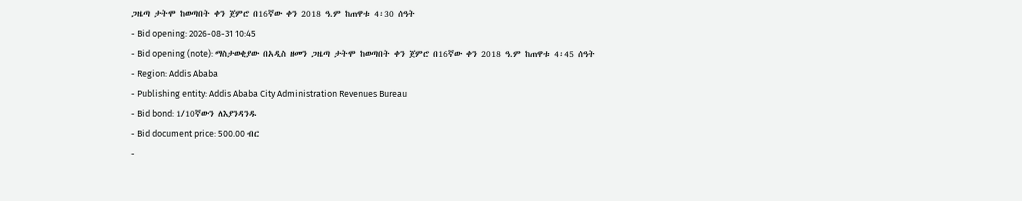ጋዜጣ ታትሞ ከወጣበት ቀን ጀምሮ በ16ኛው ቀን 2018 ዓ.ም ከጠዋቱ 4፡30 ሰዓት
- Bid opening: 2026-08-31 10:45
- Bid opening (note): ማስታወቂያው በአዲስ ዘመን ጋዜጣ ታትሞ ከወጣበት ቀን ጀምሮ በ16ኛው ቀን 2018 ዓ.ም ከጠዋቱ 4፡45 ሰዓት
- Region: Addis Ababa
- Publishing entity: Addis Ababa City Administration Revenues Bureau
- Bid bond: 1/10ኛውን ለእያንዳንዱ
- Bid document price: 500.00 ብር
-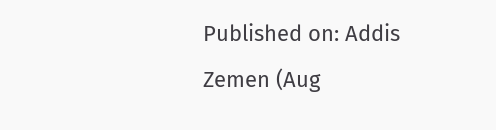Published on: Addis Zemen (Aug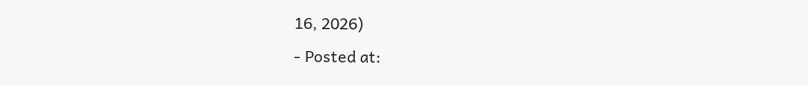16, 2026)
- Posted at: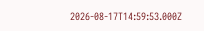2026-08-17T14:59:53.000Z